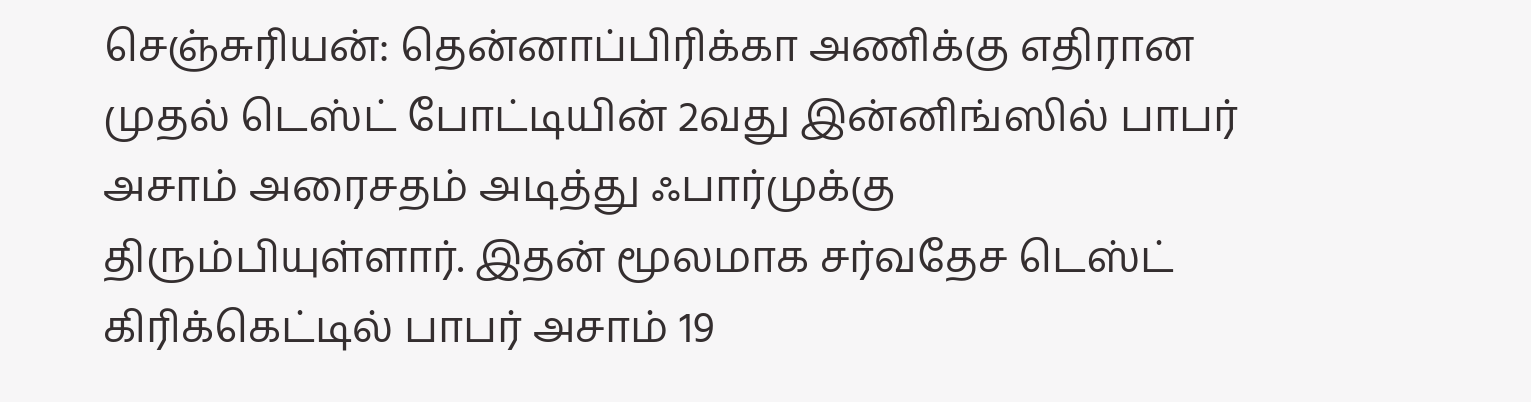செஞ்சுரியன்: தென்னாப்பிரிக்கா அணிக்கு எதிரான முதல் டெஸ்ட் போட்டியின் 2வது இன்னிங்ஸில் பாபர் அசாம் அரைசதம் அடித்து ஃபார்முக்கு திரும்பியுள்ளார். இதன் மூலமாக சர்வதேச டெஸ்ட் கிரிக்கெட்டில் பாபர் அசாம் 19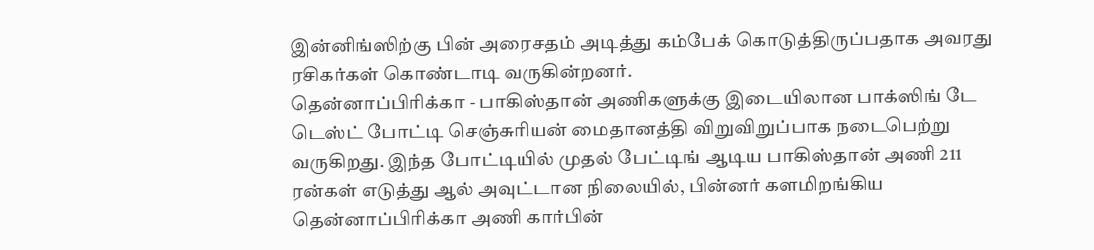இன்னிங்ஸிற்கு பின் அரைசதம் அடித்து கம்பேக் கொடுத்திருப்பதாக அவரது ரசிகர்கள் கொண்டாடி வருகின்றனர்.
தென்னாப்பிரிக்கா - பாகிஸ்தான் அணிகளுக்கு இடையிலான பாக்ஸிங் டே டெஸ்ட் போட்டி செஞ்சுரியன் மைதானத்தி விறுவிறுப்பாக நடைபெற்று வருகிறது. இந்த போட்டியில் முதல் பேட்டிங் ஆடிய பாகிஸ்தான் அணி 211 ரன்கள் எடுத்து ஆல் அவுட்டான நிலையில், பின்னர் களமிறங்கிய தென்னாப்பிரிக்கா அணி கார்பின்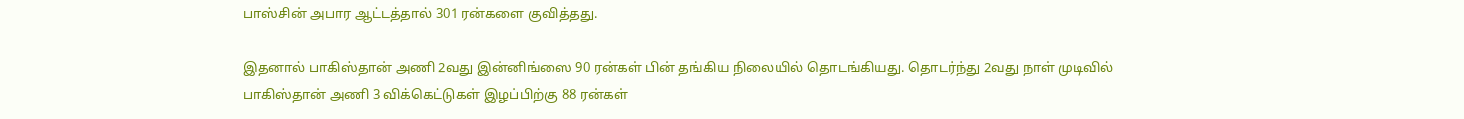பாஸ்சின் அபார ஆட்டத்தால் 301 ரன்களை குவித்தது.

இதனால் பாகிஸ்தான் அணி 2வது இன்னிங்ஸை 90 ரன்கள் பின் தங்கிய நிலையில் தொடங்கியது. தொடர்ந்து 2வது நாள் முடிவில் பாகிஸ்தான் அணி 3 விக்கெட்டுகள் இழப்பிற்கு 88 ரன்கள்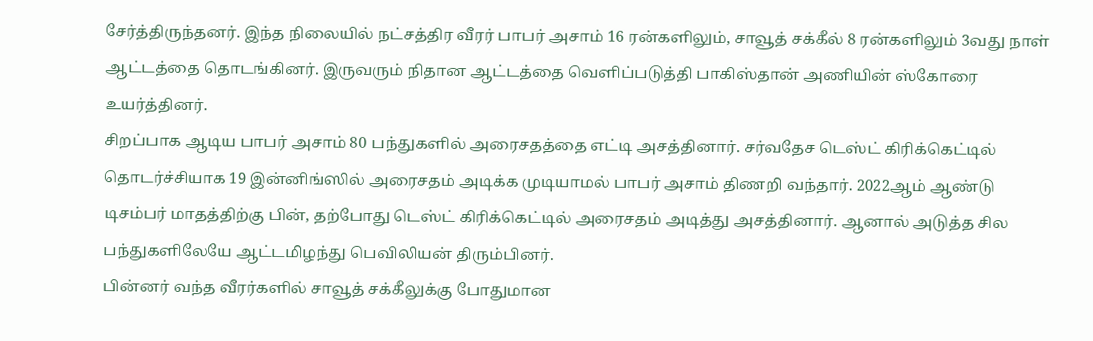சேர்த்திருந்தனர். இந்த நிலையில் நட்சத்திர வீரர் பாபர் அசாம் 16 ரன்களிலும், சாவூத் சக்கீல் 8 ரன்களிலும் 3வது நாள் ஆட்டத்தை தொடங்கினர். இருவரும் நிதான ஆட்டத்தை வெளிப்படுத்தி பாகிஸ்தான் அணியின் ஸ்கோரை உயர்த்தினர்.
சிறப்பாக ஆடிய பாபர் அசாம் 80 பந்துகளில் அரைசதத்தை எட்டி அசத்தினார். சர்வதேச டெஸ்ட் கிரிக்கெட்டில் தொடர்ச்சியாக 19 இன்னிங்ஸில் அரைசதம் அடிக்க முடியாமல் பாபர் அசாம் திணறி வந்தார். 2022ஆம் ஆண்டு டிசம்பர் மாதத்திற்கு பின், தற்போது டெஸ்ட் கிரிக்கெட்டில் அரைசதம் அடித்து அசத்தினார். ஆனால் அடுத்த சில பந்துகளிலேயே ஆட்டமிழந்து பெவிலியன் திரும்பினர்.
பின்னர் வந்த வீரர்களில் சாவூத் சக்கீலுக்கு போதுமான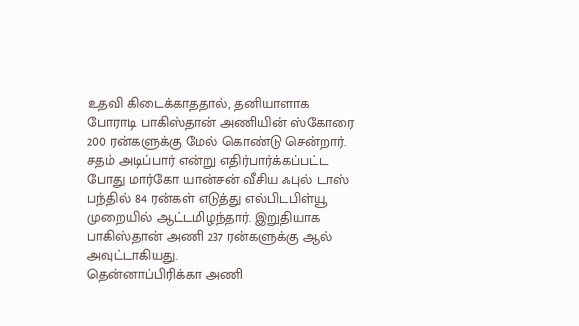உதவி கிடைக்காததால், தனியாளாக போராடி பாகிஸ்தான் அணியின் ஸ்கோரை 200 ரன்களுக்கு மேல் கொண்டு சென்றார். சதம் அடிப்பார் என்று எதிர்பார்க்கப்பட்ட போது மார்கோ யான்சன் வீசிய ஃபுல் டாஸ் பந்தில் 84 ரன்கள் எடுத்து எல்பிடபிள்யூ முறையில் ஆட்டமிழந்தார். இறுதியாக பாகிஸ்தான் அணி 237 ரன்களுக்கு ஆல் அவுட்டாகியது.
தென்னாப்பிரிக்கா அணி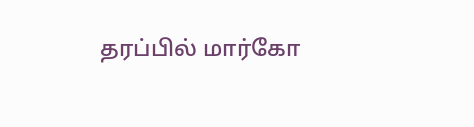தரப்பில் மார்கோ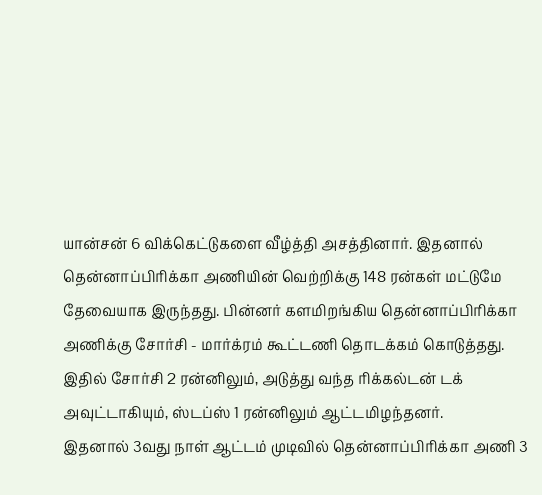யான்சன் 6 விக்கெட்டுகளை வீழ்த்தி அசத்தினார். இதனால் தென்னாப்பிரிக்கா அணியின் வெற்றிக்கு 148 ரன்கள் மட்டுமே தேவையாக இருந்தது. பின்னர் களமிறங்கிய தென்னாப்பிரிக்கா அணிக்கு சோர்சி - மார்க்ரம் கூட்டணி தொடக்கம் கொடுத்தது. இதில் சோர்சி 2 ரன்னிலும், அடுத்து வந்த ரிக்கல்டன் டக் அவுட்டாகியும், ஸ்டப்ஸ் 1 ரன்னிலும் ஆட்டமிழந்தனர்.
இதனால் 3வது நாள் ஆட்டம் முடிவில் தென்னாப்பிரிக்கா அணி 3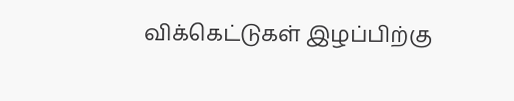விக்கெட்டுகள் இழப்பிற்கு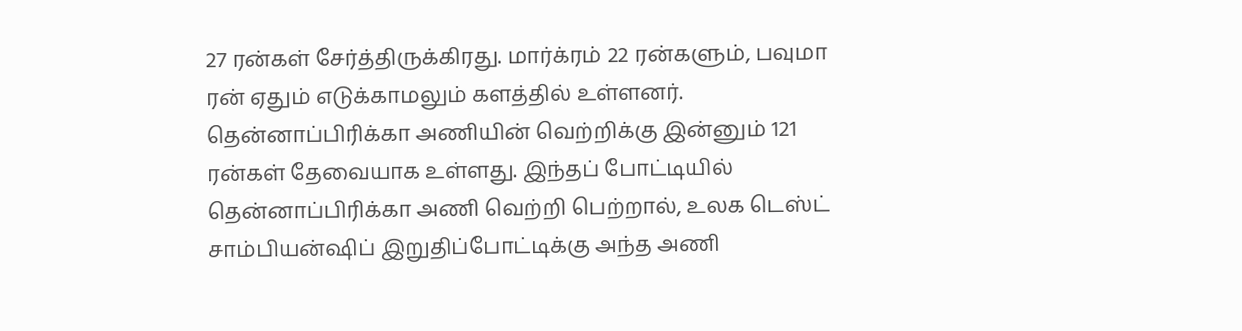27 ரன்கள் சேர்த்திருக்கிரது. மார்க்ரம் 22 ரன்களும், பவுமா ரன் ஏதும் எடுக்காமலும் களத்தில் உள்ளனர். தென்னாப்பிரிக்கா அணியின் வெற்றிக்கு இன்னும் 121 ரன்கள் தேவையாக உள்ளது. இந்தப் போட்டியில் தென்னாப்பிரிக்கா அணி வெற்றி பெற்றால், உலக டெஸ்ட் சாம்பியன்ஷிப் இறுதிப்போட்டிக்கு அந்த அணி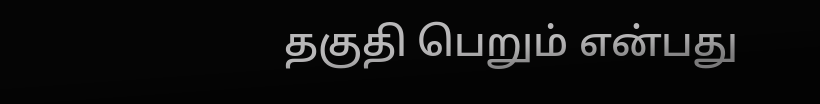தகுதி பெறும் என்பது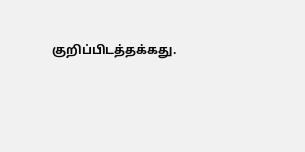குறிப்பிடத்தக்கது.